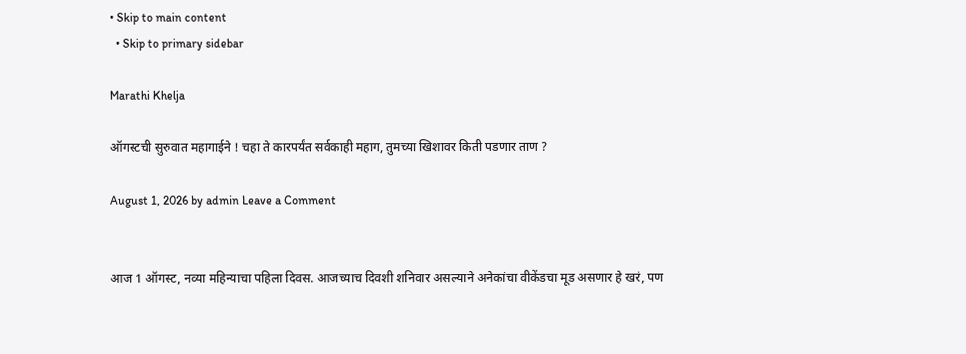• Skip to main content
  • Skip to primary sidebar

Marathi Khelja

ऑगस्टची सुरुवात महागाईने ! चहा ते कारपर्यंत सर्वकाही महाग, तुमच्या खिशावर किती पडणार ताण ?

August 1, 2026 by admin Leave a Comment


आज 1 ऑगस्ट, नव्या महिन्याचा पहिला दिवस. आजच्याच दिवशी शनिवार असल्याने अनेकांचा वीकेंडचा मूड असणार हे खरं, पण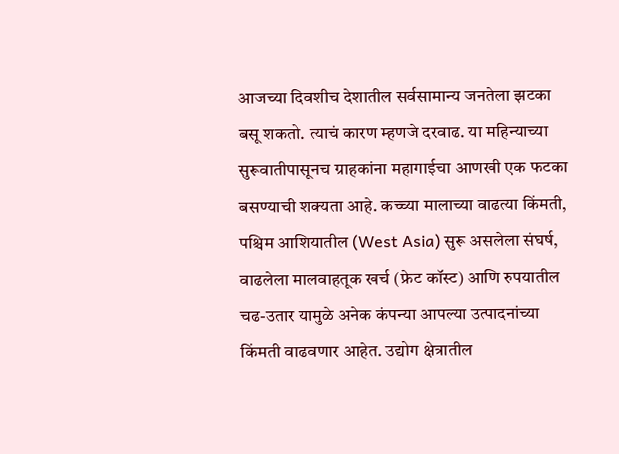आजच्या दिवशीच देशातील सर्वसामान्य जनतेला झटका बसू शकतो. त्याचं कारण म्हणजे दरवाढ. या महिन्याच्या सुरूवातीपासूनच ग्राहकांना महागाईचा आणखी एक फटका बसण्याची शक्यता आहे. कच्च्या मालाच्या वाढत्या किंमती, पश्चिम आशियातील (West Asia) सुरू असलेला संघर्ष, वाढलेला मालवाहतूक खर्च (फ्रेट कॉस्ट) आणि रुपयातील चढ-उतार यामुळे अनेक कंपन्या आपल्या उत्पादनांच्या किंमती वाढवणार आहेत. उद्योग क्षेत्रातील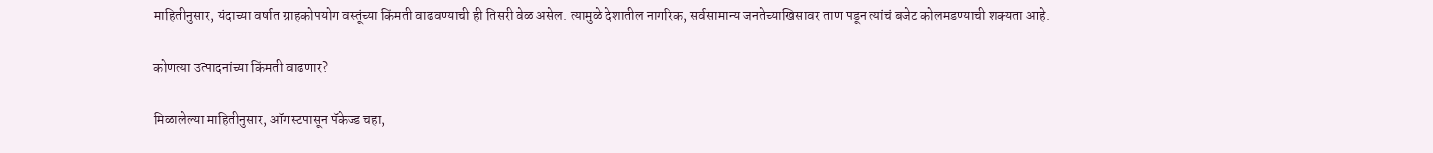माहितीनुसार, यंदाच्या वर्षात ग्राहकोपयोग वस्तूंच्या किंमती वाढवण्याची ही तिसरी वेळ असेल. त्यामुळे देशातील नागरिक, सर्वसामान्य जनतेच्याखिसावर ताण पडून त्यांचं बजेट कोलमडण्याची शक्यता आहे.

कोणत्या उत्पादनांच्या किंमती वाढणार?

मिळालेल्या माहितीनुसार, ऑगस्टपासून पॅकेज्ड चहा,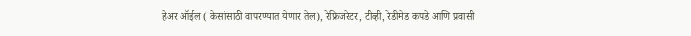हेअर ऑईल ( केसांसाठी वापरण्यात येणार तेल), रेफ्रिजरेटर, टीव्ही, रेडीमेड कपडे आणि प्रवासी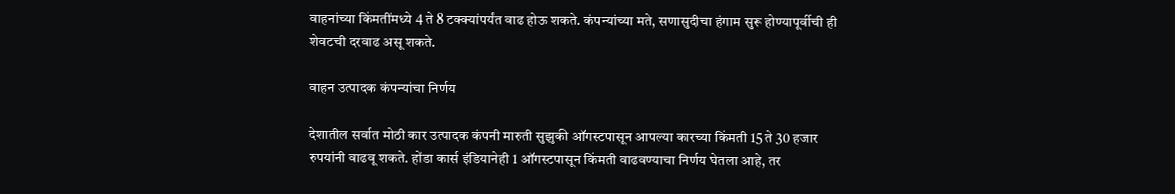वाहनांच्या किंमतींमध्ये 4 ते 8 टक्क्यांपर्यंत वाढ होऊ शकते. कंपन्यांच्या मते, सणासुदीचा हंगाम सुरू होण्यापूर्वीची ही शेवटची दरवाढ असू शकते.

वाहन उत्पादक कंपन्यांचा निर्णय

देशातील सर्वात मोठी कार उत्पादक कंपनी मारुती सुझुकी ऑगस्टपासून आपल्या कारच्या किंमती 15 ते 30 हजार रुपयांनी वाढवू शकते. होंडा कार्स इंडियानेही 1 ऑगस्टपासून किंमती वाढवण्याचा निर्णय घेतला आहे, तर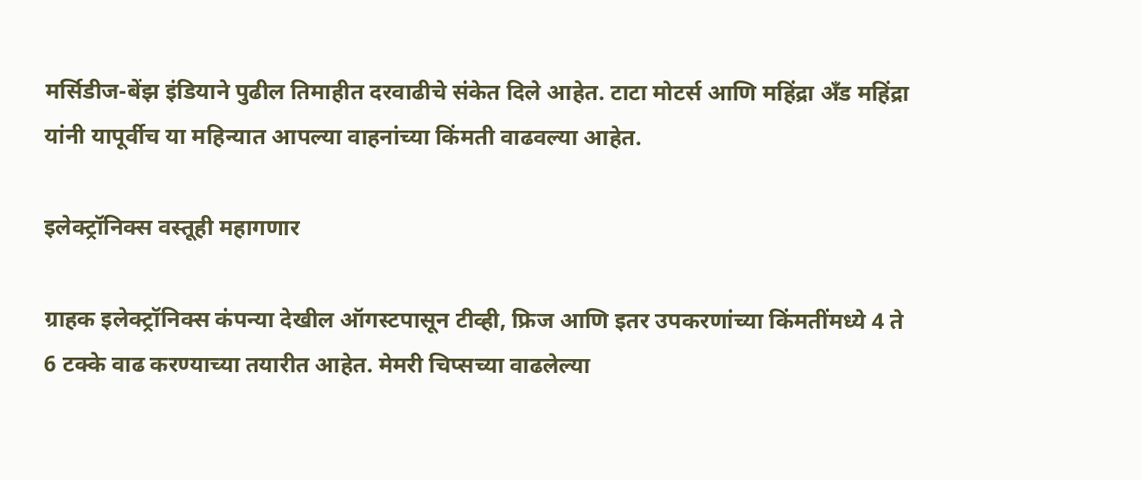मर्सिडीज-बेंझ इंडियाने पुढील तिमाहीत दरवाढीचे संकेत दिले आहेत. टाटा मोटर्स आणि महिंद्रा अँड महिंद्रा यांनी यापूर्वीच या महिन्यात आपल्या वाहनांच्या किंमती वाढवल्या आहेत.

इलेक्ट्रॉनिक्स वस्तूही महागणार

ग्राहक इलेक्ट्रॉनिक्स कंपन्या देखील ऑगस्टपासून टीव्ही, फ्रिज आणि इतर उपकरणांच्या किंमतींमध्ये 4 ते 6 टक्के वाढ करण्याच्या तयारीत आहेत. मेमरी चिप्सच्या वाढलेल्या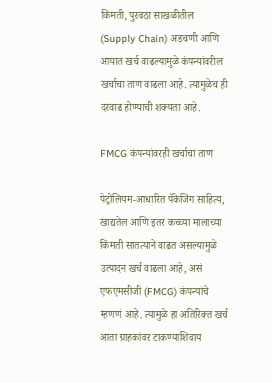किंमती, पुरवठा साखळीतील (Supply Chain) अडचणी आणि आयात खर्च वाढल्यामुळे कंपन्यांवरील खर्चाचा ताण वाढला आहे. त्यामुळेच ही दरवाढ होण्याची शक्यता आहे.

FMCG कंपन्यांवरही खर्चाचा ताण

पेट्रोलियम-आधारित पॅकेजिंग साहित्य, खाद्यतेल आणि इतर कच्च्या मालाच्या किंमती सातत्याने वाढत असल्यामुळे उत्पादन खर्च वाढला आहे, असं एफएमसीजी (FMCG) कंपन्यांचे म्हणणं आहे. त्यामुळे हा अतिरिक्त खर्च आता ग्राहकांवर टाकण्याशिवाय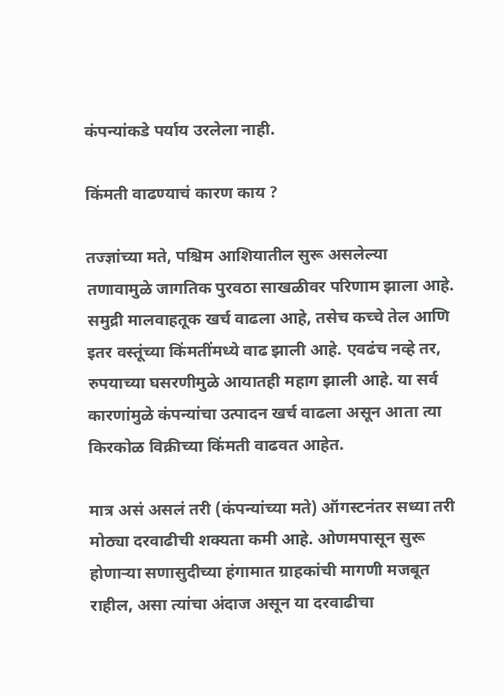कंपन्यांकडे पर्याय उरलेला नाही.

किंमती वाढण्याचं कारण काय ?

तज्ज्ञांच्या मते, पश्चिम आशियातील सुरू असलेल्या तणावामुळे जागतिक पुरवठा साखळीवर परिणाम झाला आहे. समुद्री मालवाहतूक खर्च वाढला आहे, तसेच कच्चे तेल आणि इतर वस्तूंच्या किंमतींमध्ये वाढ झाली आहे. एवढंच नव्हे तर, रुपयाच्या घसरणीमुळे आयातही महाग झाली आहे. या सर्व कारणांमुळे कंपन्यांचा उत्पादन खर्च वाढला असून आता त्या किरकोळ विक्रीच्या किंमती वाढवत आहेत.

मात्र असं असलं तरी (कंपन्यांच्या मते) ऑगस्टनंतर सध्या तरी मोठ्या दरवाढीची शक्यता कमी आहे. ओणमपासून सुरू होणाऱ्या सणासुदीच्या हंगामात ग्राहकांची मागणी मजबूत राहील, असा त्यांचा अंदाज असून या दरवाढीचा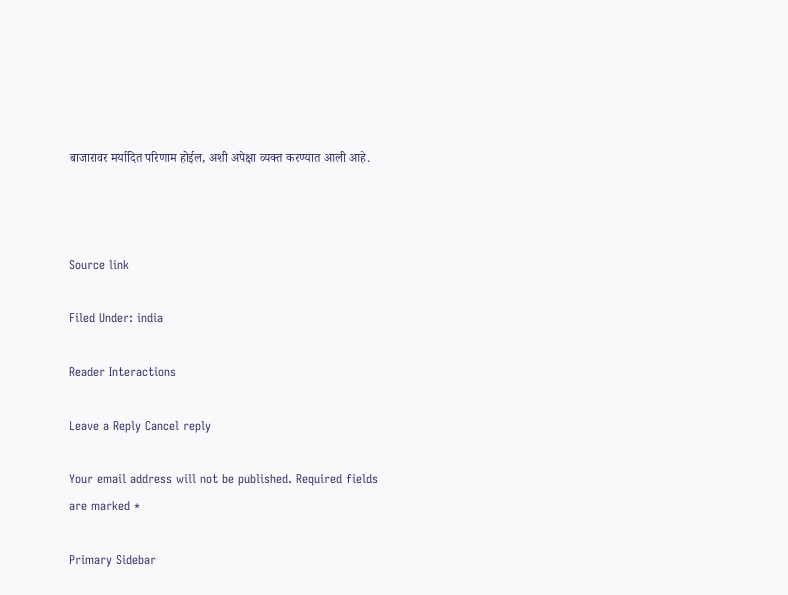बाजारावर मर्यादित परिणाम होईल, अशी अपेक्षा व्यक्त करण्यात आली आहे.



Source link

Filed Under: india

Reader Interactions

Leave a Reply Cancel reply

Your email address will not be published. Required fields are marked *

Primary Sidebar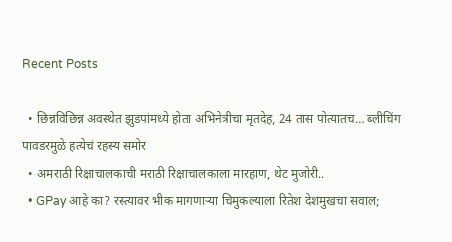Recent Posts

  • छिन्नविछिन्न अवस्थेत झुडपांमध्ये होता अभिनेत्रीचा मृतदेह, 24 तास पोत्यातच… ब्लीचिंग पावडरमुळे हत्येचं रहस्य समोर
  • अमराठी रिक्षाचालकाची मराठी रिक्षाचालकाला मारहाण, थेट मुजोरी..
  • GPay आहे का? रस्त्यावर भीक मागणाऱ्या चिमुकल्याला रितेश देशमुखचा सवाल;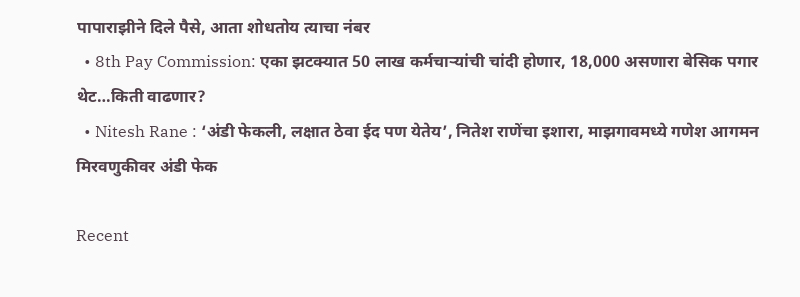पापाराझीने दिले पैसे, आता शोधतोय त्याचा नंबर
  • 8th Pay Commission: एका झटक्यात 50 लाख कर्मचाऱ्यांची चांदी होणार, 18,000 असणारा बेसिक पगार थेट…किती वाढणार?
  • Nitesh Rane : ‘अंडी फेकली, लक्षात ठेवा ईद पण येतेय’, नितेश राणेंचा इशारा, माझगावमध्ये गणेश आगमन मिरवणुकीवर अंडी फेक

Recent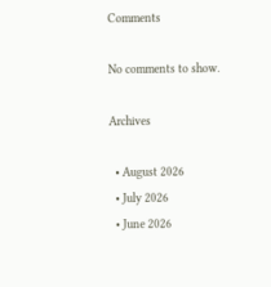Comments

No comments to show.

Archives

  • August 2026
  • July 2026
  • June 2026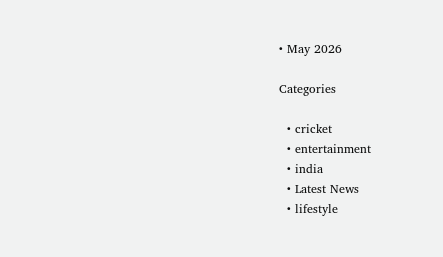• May 2026

Categories

  • cricket
  • entertainment
  • india
  • Latest News
  • lifestyle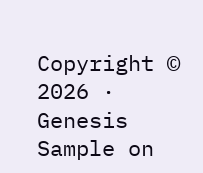Copyright © 2026 · Genesis Sample on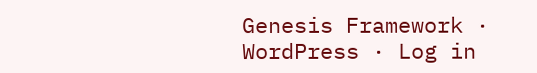Genesis Framework · WordPress · Log in